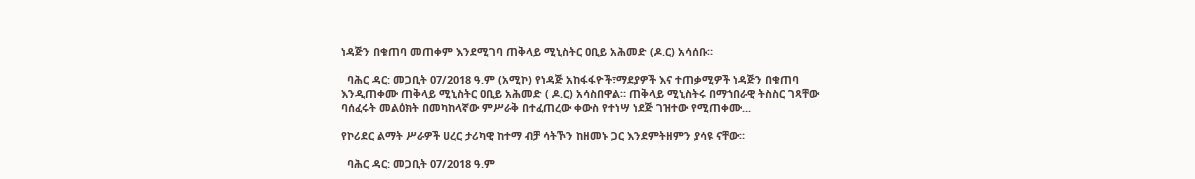ነዳጅን በቁጠባ መጠቀም እንደሚገባ ጠቅላይ ሚኒስትር ዐቢይ አሕመድ (ዶ.ር) አሳሰቡ።

  ባሕር ዳር: መጋቢት 07/2018 ዓ.ም (አሚኮ) የነዳጅ አከፋፋዮች፣ማደያዎች እና ተጠቃሚዎች ነዳጅን በቁጠባ እንዲጠቀሙ ጠቅላይ ሚኒስትር ዐቢይ አሕመድ ( ዶ.ር) አሳስበዋል። ጠቅላይ ሚኒስትሩ በማኀበራዊ ትስስር ገጻቸው ባሰፈሩት መልዕክት በመካከላኛው ምሥራቅ በተፈጠረው ቀውስ የተነሣ ነደጅ ገዝተው የሚጠቀሙ...

የኮሪደር ልማት ሥራዎች ሀረር ታሪካዊ ከተማ ብቻ ሳትኾን ከዘመኑ ጋር እንደምትዘምን ያሳዩ ናቸው።

  ባሕር ዳር: መጋቢት 07/2018 ዓ.ም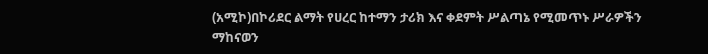(አሚኮ)በኮሪደር ልማት የሀረር ከተማን ታሪክ እና ቀደምት ሥልጣኔ የሚመጥኑ ሥራዎችን ማከናወን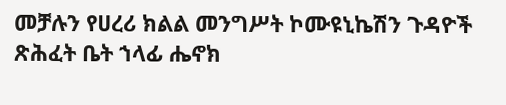መቻሉን የሀረሪ ክልል መንግሥት ኮሙዩኒኬሽን ጉዳዮች ጽሕፈት ቤት ኀላፊ ሔኖክ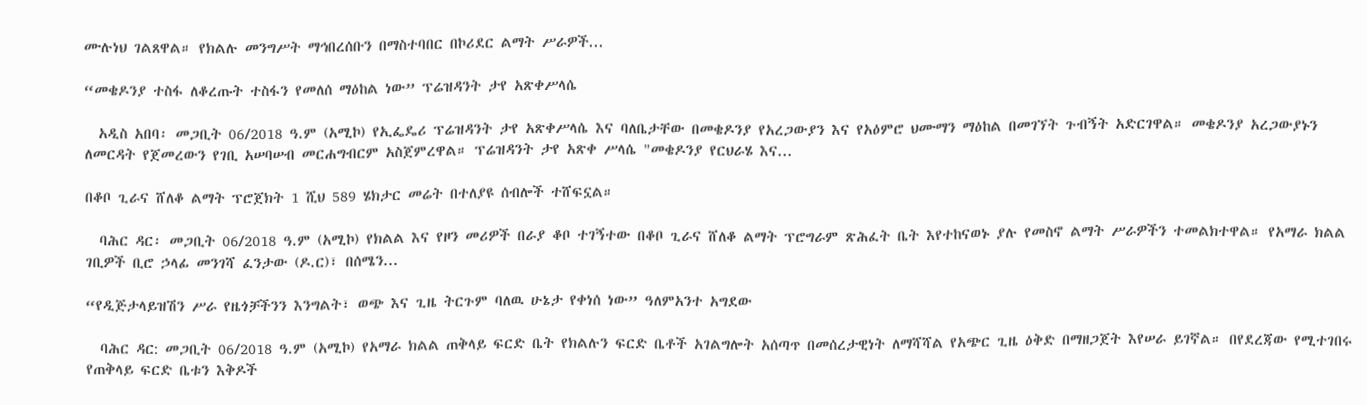ሙሉነህ ገልጸዋል። የክልሉ መንግሥት ማኅበረሰቡን በማስተባበር በኮሪደር ልማት ሥራዎች...

“መቄዶንያ ተስፋ ለቆረጡት ተስፋን የመለሰ ማዕከል ነው” ፕሬዝዳንት ታየ አጽቀሥላሴ

  አዲስ አበባ፡ መጋቢት 06/2018 ዓ.ም (አሚኮ) የኢፌዴሪ ፕሬዝዳንት ታየ አጽቀሥላሴ እና ባለቤታቸው በመቄዶንያ የአረጋውያን እና የአዕምሮ ህሙማን ማዕከል በመገኘት ጉብኝት አድርገዋል። መቄዶንያ አረጋውያኑን ለመርዳት የጀመረውን የገቢ አሠባሠብ መርሐግብርም አስጀምረዋል። ፕሬዝዳንት ታየ አጽቀ ሥላሴ "መቄዶንያ የርህራሄ እና...

በቆቦ ጊራና ሸለቆ ልማት ፕሮጀክት 1 ሺህ 589 ሄክታር መሬት በተለያዩ ሰብሎች ተሸፍኗል።

  ባሕር ዳር፡ መጋቢት 06/2018 ዓ.ም (አሚኮ) የክልል እና የዞን መሪዎች በራያ ቆቦ ተገኝተው በቆቦ ጊራና ሸለቆ ልማት ፕሮግራም ጽሕፈት ቤት እየተከናወኑ ያሉ የመስኖ ልማት ሥራዎችን ተመልክተዋል። የአማራ ክልል ገቢዎች ቢሮ ኃላፊ መንገሻ ፈንታው (ዶ.ር)፣ በሰሜን...

“የዲጅታላይዝሽን ሥራ የዜጎቻችንን እንግልት፣ ወጭ እና ጊዜ ትርጉም ባለዉ ሁኔታ የቀነሰ ነው” ዓለምአንተ አግደው

  ባሕር ዳር: መጋቢት 06/2018 ዓ.ም (አሚኮ) የአማራ ክልል ጠቅላይ ፍርድ ቤት የክልሉን ፍርድ ቤቶች አገልግሎት አሰጣጥ በመሰረታዊነት ለማሻሻል የአጭር ጊዜ ዕቅድ በማዘጋጀት እየሠራ ይገኛል። በየደረጃው የሚተገበሩ የጠቅላይ ፍርድ ቤቱን እቅዶች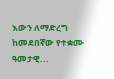እውን ለማድረግ ከመደበኛው የተቋሙ ዓመታዊ...